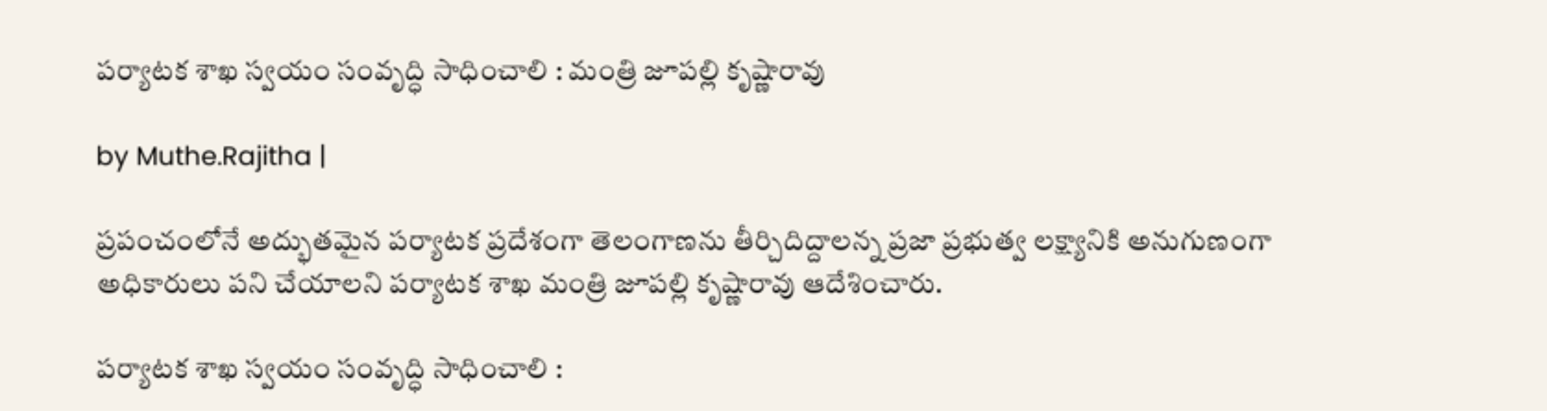ప‌ర్యాట‌క శాఖ స్వ‌యం సంవృద్ధి సాధించాలి : మంత్రి జూప‌ల్లి కృష్ణారావు

by Muthe.Rajitha |

ప్రపంచంలోనే అద్భుతమైన పర్యాటక ప్రదేశంగా తెలంగాణ‌ను తీర్చిదిద్దాలన్న ప్ర‌జా ప్రభుత్వ లక్ష్యానికి అనుగుణంగా అధికారులు ప‌ని చేయాలని ప‌ర్యాట‌క శాఖ మంత్రి జూప‌ల్లి కృష్ణారావు ఆదేశించారు.

ప‌ర్యాట‌క శాఖ స్వ‌యం సంవృద్ధి సాధించాలి :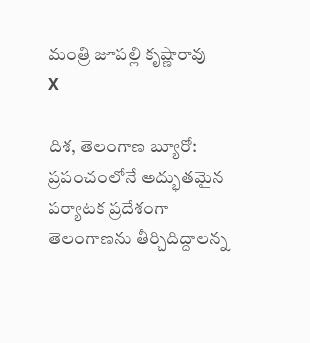మంత్రి జూప‌ల్లి కృష్ణారావు
X

దిశ, తెలంగాణ బ్యూరో: ప్రపంచంలోనే అద్భుతమైన పర్యాటక ప్రదేశంగా తెలంగాణ‌ను తీర్చిదిద్దాలన్న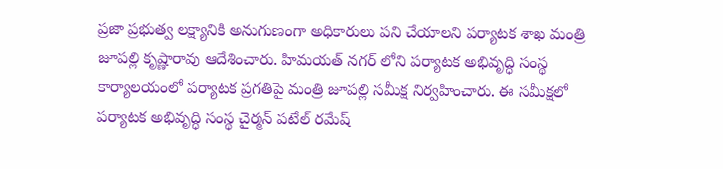ప్ర‌జా ప్రభుత్వ లక్ష్యానికి అనుగుణంగా అధికారులు ప‌ని చేయాలని ప‌ర్యాట‌క శాఖ మంత్రి జూప‌ల్లి కృష్ణారావు ఆదేశించారు. హిమయ‌త్ న‌గ‌ర్ లోని ప‌ర్యాట‌క అభివృద్ధి సంస్థ కార్యాల‌యంలో ప‌ర్యాట‌క ప్ర‌గ‌తిపై మంత్రి జూప‌ల్లి స‌మీక్ష నిర్వ‌హించారు. ఈ స‌మీక్ష‌లో ప‌ర్యాట‌క అభివృద్ధి సంస్థ చైర్మ‌న్ ప‌టేల్ ర‌మేష్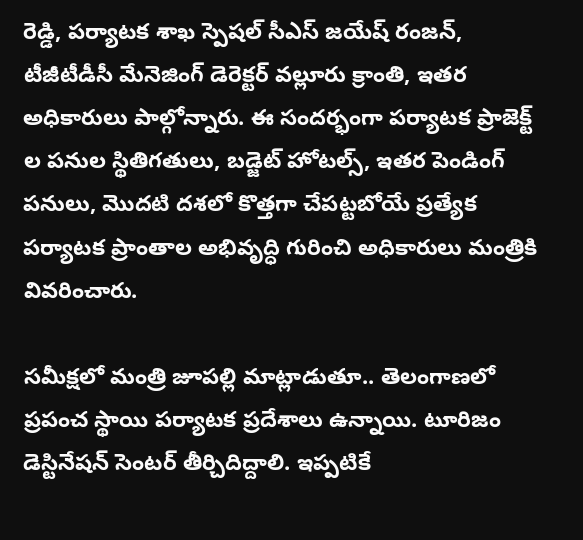రెడ్డి, ప‌ర్యాట‌క శాఖ స్పెష‌ల్ సీఎస్ జ‌యేష్ రంజ‌న్, టీజీటీడీసీ మేనెజింగ్ డెరెక్ట‌ర్ వల్లూరు క్రాంతి, ఇత‌ర అధికారులు పాల్గోన్నారు. ఈ సంద‌ర్భంగా పర్యాట‌క ప్రాజెక్ట్ ల ప‌నుల స్థితిగ‌తులు, బ‌డ్జెట్ హోట‌ల్స్, ఇత‌ర‌ పెండింగ్ ప‌నులు, మొద‌టి ద‌శ‌లో కొత్త‌గా చేప‌ట్టబోయే ప్రత్యేక ప‌ర్యాట‌క ప్రాంతాల అభివృద్ధి గురించి అధికారులు మంత్రికి వివ‌రించారు.

స‌మీక్ష‌లో మంత్రి జూప‌ల్లి మాట్లాడుతూ.. తెలంగాణ‌లో ప్ర‌పంచ స్థాయి ప‌ర్యాట‌క ప్ర‌దేశాలు ఉన్నాయి. టూరిజం డెస్టినేష‌న్ సెంట‌ర్ తీర్చిదిద్దాలి. ఇప్ప‌టికే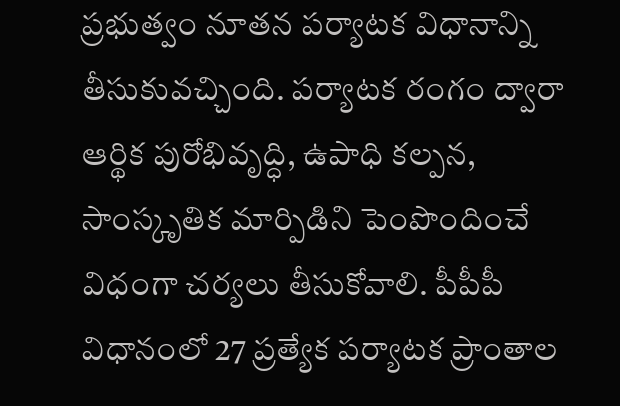ప్ర‌భుత్వం నూత‌న ప‌ర్యాట‌క విధానాన్ని తీసుకువ‌చ్చింది. పర్యాటక రంగం ద్వారా ఆర్థిక పురోభివృద్ధి, ఉపాధి కల్పన, సాంస్కృతిక మార్పిడిని పెంపొందించే విధంగా చ‌ర్య‌లు తీసుకోవాలి. పీపీపీ విధానంలో 27 ప్రత్యేక ప‌ర్యాట‌క ప్రాంతాల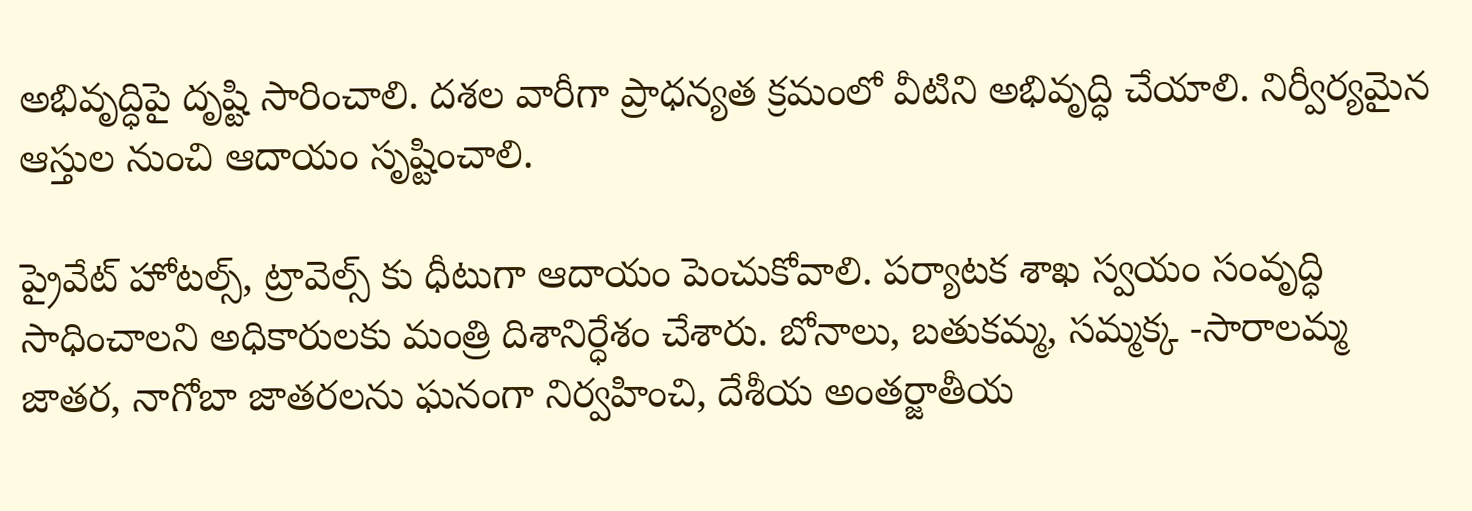అభివృద్ధిపై దృష్టి సారించాలి. ద‌శ‌ల వారీగా ప్రాధ‌న్య‌త క్ర‌మంలో వీటిని అభివృద్ధి చేయాలి. నిర్వీర్యమైన ఆస్తుల నుంచి ఆదాయం సృష్టించాలి.

ప్రైవేట్ హోట‌ల్స్, ట్రావెల్స్ కు ధీటుగా ఆదాయం పెంచుకోవాలి. ప‌ర్యాట‌క శాఖ స్వ‌యం సంవృద్ధి సాధించాలని అధికారుల‌కు మంత్రి దిశానిర్ధేశం చేశారు. బోనాలు, బ‌తుక‌మ్మ‌, సమ్మ‌క్క -సారాల‌మ్మ జాత‌ర‌, నాగోబా జాత‌రల‌ను ఘ‌నంగా నిర్వ‌హించి, దేశీయ అంత‌ర్జాతీయ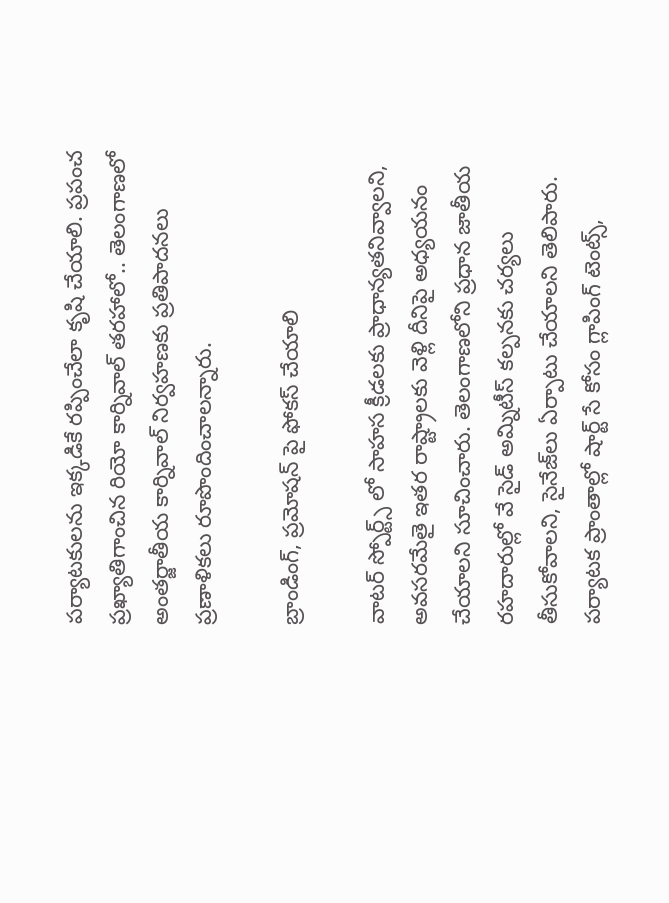ప‌ర్యాట‌కుల‌ను ఇక్కడికే ర‌ప్పించేలా కృషి చేయాలి. ప్రపంచ ప్రఖ్యాతిగాంచిన రియో కార్నివాల్ త‌ర‌హాలో.. తెలంగాణ‌లో అంత‌ర్జాతీయ కార్నివాల్ నిర్వ‌హ‌ణ‌కు ప్ర‌తిపాద‌న‌లు ప్ర‌ణాళిక‌లు రూపొందించాల‌న్నారు.

బ్రాండింగ్, ప్ర‌మోష‌న్ పై ఫోక‌స్ చేయాలి

వాట‌ర్ స్పోర్ట్స్ లో సాహ‌స క్రీడ‌ల‌కు ప్రాధాన్య‌త‌నివ్వాల‌ని, అవ‌స‌ర‌మేతై ఇత‌ర రాష్ట్రాలకు వెళ్లి దీనిపై అధ్య‌య‌నం చేయాల‌ని సూచించారు. తెలంగాణ‌లోని ప్ర‌ధాన జాతీయ ర‌హ‌దారుల్లో వే సైడ్ అమ్నిటీస్ కల్ప‌న‌కు చ‌ర్య‌లు తీసుకోవాల‌ని, సైనేజ్‌లు ఏర్పాటు చేయాల‌ని తెలిపారు. ప‌ర్యాట‌క ప్రాంతాల్లో షార్ట్ సే కోసం గ్లాపింగ్ టెంట్స్,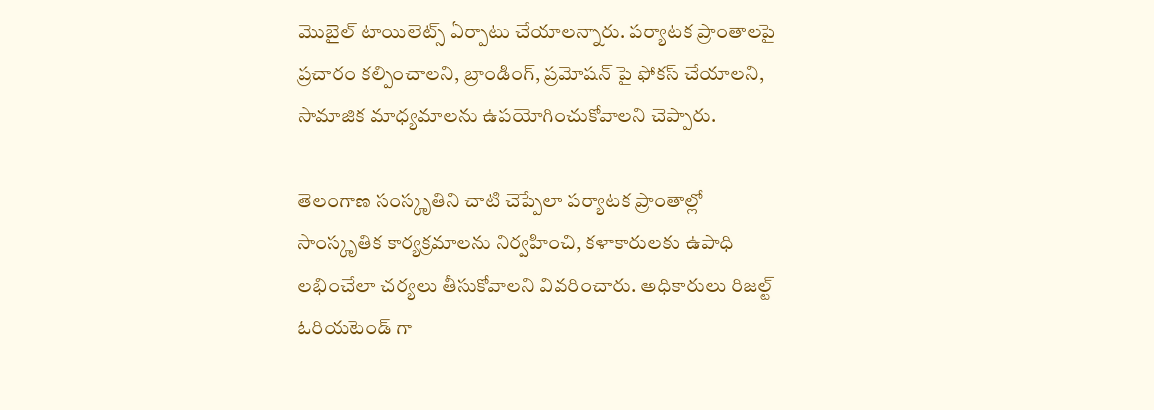మొబైల్ టాయిలెట్స్ ఏర్పాటు చేయాల‌న్నారు. పర్యాటక ప్రాంతాలపై ప్రచారం కల్పించాలని, బ్రాండింగ్, ప్ర‌మోష‌న్ పై ఫోక‌స్ చేయాలని, సామాజిక మాధ్య‌మాల‌ను ఉప‌యోగించుకోవాల‌ని చెప్పారు.

తెలంగాణ సంస్కృతిని చాటి చెప్పేలా ప‌ర్యాట‌క ప్రాంతాల్లో సాంస్కృతిక కార్య‌క్ర‌మాల‌ను నిర్వ‌హించి, క‌ళాకారుల‌కు ఉపాధి ల‌భించేలా చ‌ర్య‌లు తీసుకోవాలని వివ‌రించారు. అధికారులు రిజ‌ల్ట్ ఓరియ‌టెండ్ గా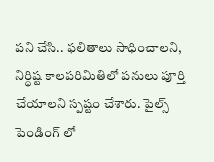ప‌ని చేసి.. ఫ‌లితాలు సాధించాలని, నిర్ధిష్ట కాల‌ప‌రిమితిలో ప‌నులు పూర్తి చేయాలని స్ప‌ష్టం చేశారు. పైల్స్ పెండింగ్ లో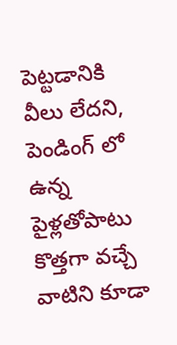పెట్ట‌డానికి వీలు లేద‌ని, పెండింగ్ లో ఉన్న పైళ్ల‌తోపాటు కొత్త‌గా వచ్చే వాటిని కూడా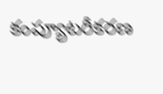కంప్యూట‌రీక‌ర‌ణ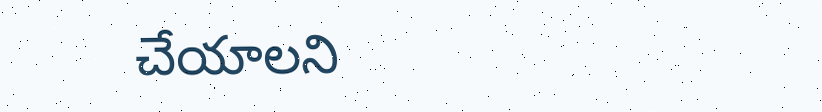చేయాల‌ని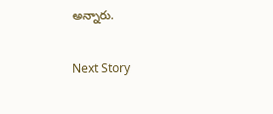అన్నారు.

Next Story